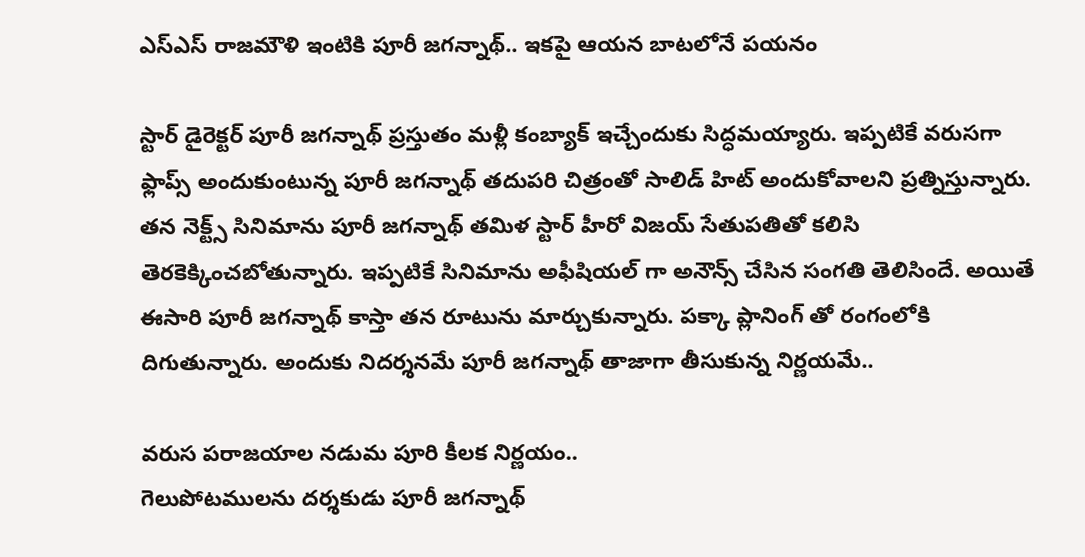ఎస్ఎస్ రాజమౌళి ఇంటికి పూరీ జగన్నాథ్.. ఇకపై ఆయన బాటలోనే పయనం

స్టార్ డైరెక్టర్ పూరీ జగన్నాథ్ ప్రస్తుతం మళ్లీ కంబ్యాక్ ఇచ్చేందుకు సిద్ధమయ్యారు. ఇప్పటికే వరుసగా ఫ్లాప్స్ అందుకుంటున్న పూరీ జగన్నాథ్ తదుపరి చిత్రంతో సాలిడ్ హిట్ అందుకోవాలని ప్రత్నిస్తున్నారు. తన నెక్ట్స్ సినిమాను పూరీ జగన్నాథ్ తమిళ స్టార్ హీరో విజయ్ సేతుపతితో కలిసి తెరకెక్కించబోతున్నారు. ఇప్పటికే సినిమాను అఫీషియల్ గా అనౌన్స్ చేసిన సంగతి తెలిసిందే. అయితే ఈసారి పూరీ జగన్నాథ్ కాస్తా తన రూటును మార్చుకున్నారు. పక్కా ప్లానింగ్ తో రంగంలోకి దిగుతున్నారు. అందుకు నిదర్శనమే పూరీ జగన్నాథ్ తాజాగా తీసుకున్న నిర్ణయమే..

వరుస పరాజయాల నడుమ పూరి కీలక నిర్ణయం..
గెలుపోటములను దర్శకుడు పూరీ జగన్నాథ్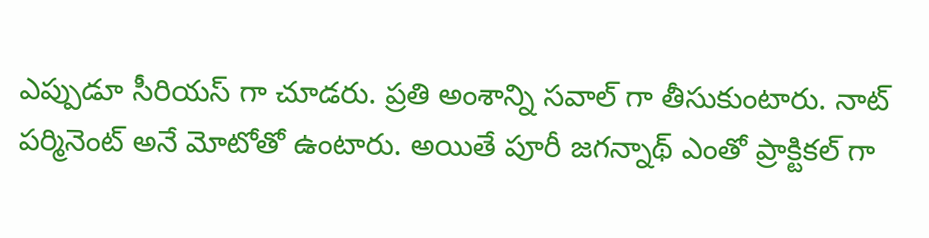ఎప్పుడూ సీరియస్ గా చూడరు. ప్రతి అంశాన్ని సవాల్ గా తీసుకుంటారు. నాట్ పర్మినెంట్ అనే మోటోతో ఉంటారు. అయితే పూరీ జగన్నాథ్ ఎంతో ప్రాక్టికల్ గా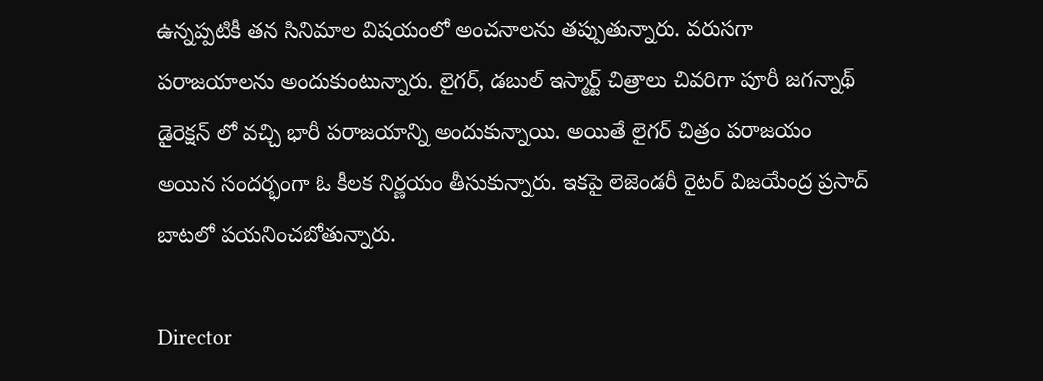ఉన్నప్పటికీ తన సినిమాల విషయంలో అంచనాలను తప్పుతున్నారు. వరుసగా పరాజయాలను అందుకుంటున్నారు. లైగర్, డబుల్ ఇస్మార్ట్ చిత్రాలు చివరిగా పూరీ జగన్నాథ్ డైరెక్షన్ లో వచ్చి భారీ పరాజయాన్ని అందుకున్నాయి. అయితే లైగర్ చిత్రం పరాజయం అయిన సందర్భంగా ఓ కీలక నిర్ణయం తీసుకున్నారు. ఇకపై లెజెండరీ రైటర్ విజయేంద్ర ప్రసాద్ బాటలో పయనించబోతున్నారు.

Director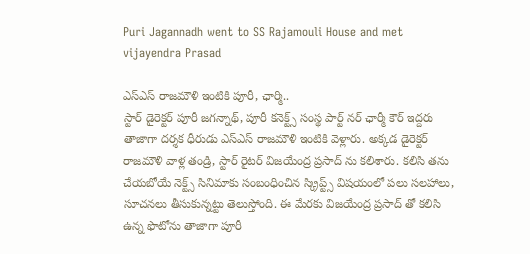Puri Jagannadh went to SS Rajamouli House and met vijayendra Prasad

ఎస్ఎస్ రాజమౌళి ఇంటికి పూరీ, ఛార్మి..
స్టార్ డైరెక్టర్ పూరీ జగన్నాథ్, పూరీ కనెక్ట్స్ సంస్థ పార్ట్ నర్ ఛార్మీ కౌర్ ఇద్దరు తాజాగా దర్శక ధీరుడు ఎస్ఎస్ రాజమౌళి ఇంటికి వెళ్లారు. అక్కడ డైరెక్టర్ రాజమౌళి వాళ్ల తండ్రి, స్టార్ రైటర్ విజయేంద్ర ప్రసాద్ ను కలిశారు. కలిసి తను చేయబోయే నెక్ట్స్ సినిమాకు సంబంధించిన స్క్రిప్ట్స్ విషయంలో పలు సలహాలు, సూచనలు తీసుకున్నట్టు తెలుస్తోంది. ఈ మేరకు విజయేంద్ర ప్రసాద్ తో కలిసి ఉన్న ఫొటోను తాజాగా పూరీ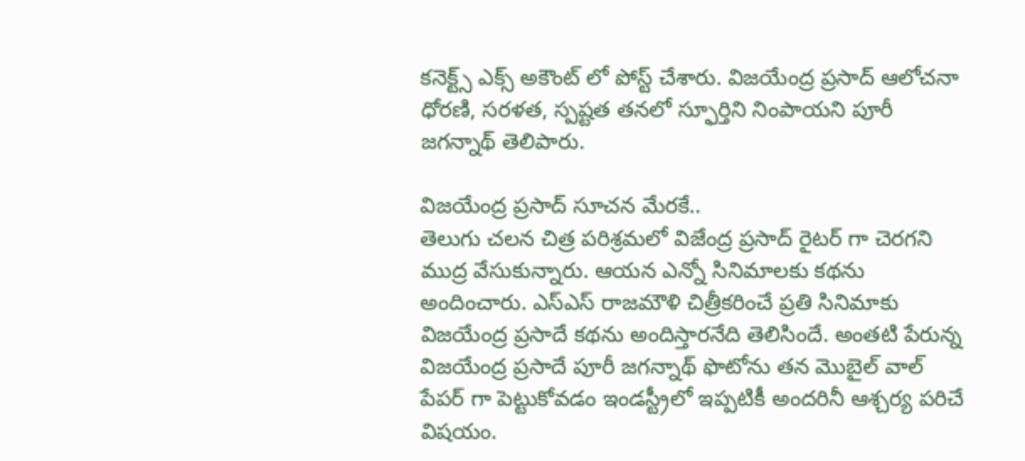కనెక్ట్స్ ఎక్స్ అకౌంట్ లో పోస్ట్ చేశారు. విజయేంద్ర ప్రసాద్ ఆలోచనా ధోరణి, సరళత, స్పష్టత తనలో స్ఫూర్తిని నింపాయని పూరీ జగన్నాథ్ తెలిపారు.

విజయేంద్ర ప్రసాద్ సూచన మేరకే..
తెలుగు చలన చిత్ర పరిశ్రమలో విజేంద్ర ప్రసాద్ రైటర్ గా చెరగని ముద్ర వేసుకున్నారు. ఆయన ఎన్నో సినిమాలకు కథను అందించారు. ఎస్ఎస్ రాజమౌళి చిత్రీకరించే ప్రతి సినిమాకు విజయేంద్ర ప్రసాదే కథను అందిస్తారనేది తెలిసిందే. అంతటి పేరున్న విజయేంద్ర ప్రసాదే పూరీ జగన్నాథ్ ఫొటోను తన మొబైల్ వాల్ పేపర్ గా పెట్టుకోవడం ఇండస్ట్రీలో ఇప్పటికీ అందరినీ ఆశ్చర్య పరిచే విషయం.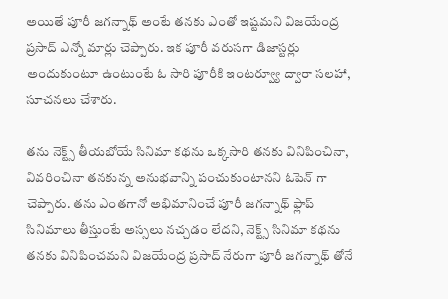అయితే పూరీ జగన్నాథ్ అంటే తనకు ఎంతో ఇష్టమని విజయేంద్ర ప్రసాద్ ఎన్నో మార్లు చెప్పారు. ఇక పూరీ వరుసగా డిజాస్టర్లు అందుకుంటూ ఉంటుంటే ఓ సారి పూరీకి ఇంటర్వ్యూ ద్వారా సలహా, సూచనలు చేశారు.

తను నెక్ట్స్ తీయబోయే సినిమా కథను ఒక్కసారి తనకు వినిపించినా, వివరించినా తనకున్న అనుభవాన్ని పంచుకుంటానని ఓపెన్ గా చెప్పారు. తను ఎంతగానో అభిమానించే పూరీ జగన్నాథ్ ఫ్లాప్ సినిమాలు తీస్తుంటే అస్సలు నచ్చడం లేదని, నెక్ట్స్ సినిమా కథను తనకు వినిపించమని విజయేంద్ర ప్రసాద్ నేరుగా పూరీ జగన్నాథ్ తోనే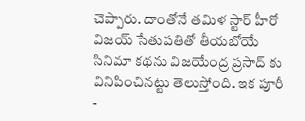చెప్పారు. దాంతోనే తమిళ స్టార్ హీరో విజయ్ సేతుపతితో తీయబోయే సినిమా కథను విజయేంద్ర ప్రసాద్ కు వినిపించినట్టు తెలుస్తోంది. ఇక పూరీ -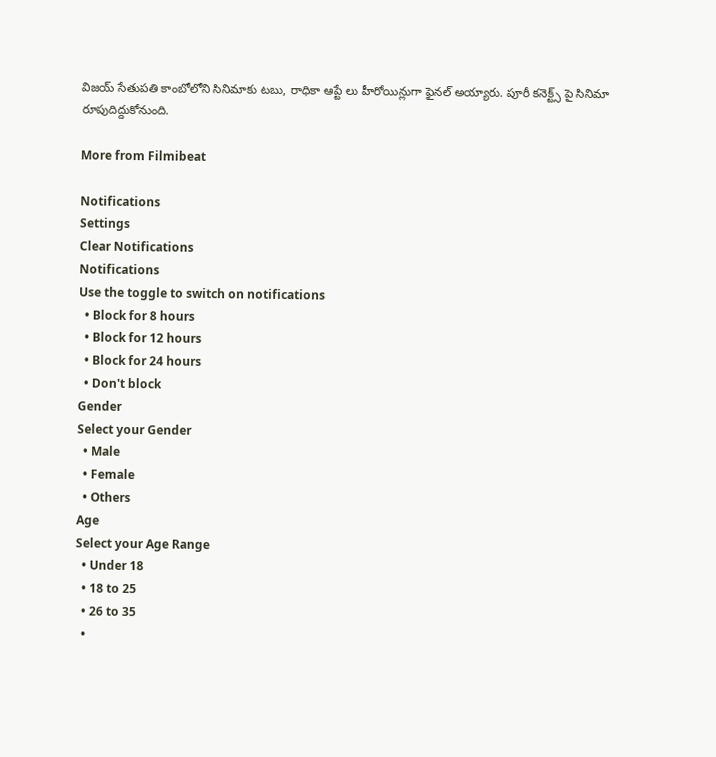విజయ్ సేతుపతి కాంబోలోని సినిమాకు టబు, రాధికా ఆప్టే లు హీరోయిన్లుగా ఫైనల్ అయ్యారు. పూరీ కనెక్ట్స్ పై సినిమా రూపుదిద్దుకోనుంది.

More from Filmibeat

Notifications
Settings
Clear Notifications
Notifications
Use the toggle to switch on notifications
  • Block for 8 hours
  • Block for 12 hours
  • Block for 24 hours
  • Don't block
Gender
Select your Gender
  • Male
  • Female
  • Others
Age
Select your Age Range
  • Under 18
  • 18 to 25
  • 26 to 35
  •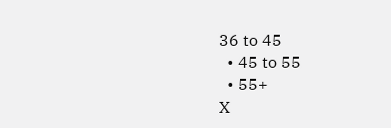36 to 45
  • 45 to 55
  • 55+
X